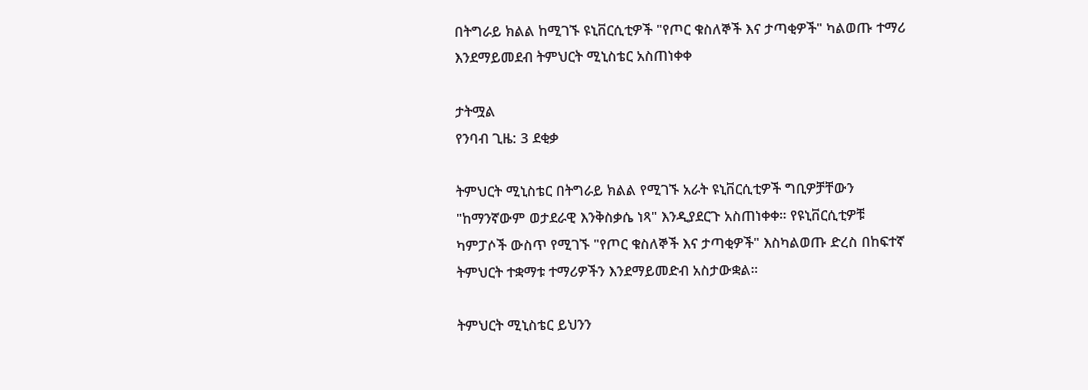በትግራይ ክልል ከሚገኙ ዩኒቨርሲቲዎች "የጦር ቁስለኞች እና ታጣቂዎች" ካልወጡ ተማሪ እንደማይመደብ ትምህርት ሚኒስቴር አስጠነቀቀ

ታትሟል
የንባብ ጊዜ: 3 ደቂቃ

ትምህርት ሚኒስቴር በትግራይ ክልል የሚገኙ አራት ዩኒቨርሲቲዎች ግቢዎቻቸውን "ከማንኛውም ወታደራዊ እንቅስቃሴ ነጻ" እንዲያደርጉ አስጠነቀቀ። የዩኒቨርሲቲዎቹ ካምፓሶች ውስጥ የሚገኙ "የጦር ቁስለኞች እና ታጣቂዎች" እስካልወጡ ድረስ በከፍተኛ ትምህርት ተቋማቱ ተማሪዎችን እንደማይመድብ አስታውቋል።

ትምህርት ሚኒስቴር ይህንን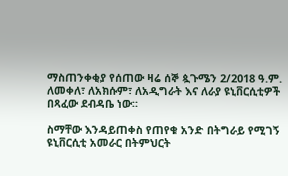ማስጠንቀቂያ የሰጠው ዛሬ ሰኞ ጷጉሜን 2/2018 ዓ.ም. ለመቀለ፣ ለአክሱም፣ ለአዲግራት እና ለራያ ዩኒቨርሲቲዎች በጻፈው ደብዳቤ ነው።

ስማቸው እንዳይጠቀስ የጠየቁ አንድ በትግራይ የሚገኝ ዩኒቨርሲቲ አመራር በትምህርት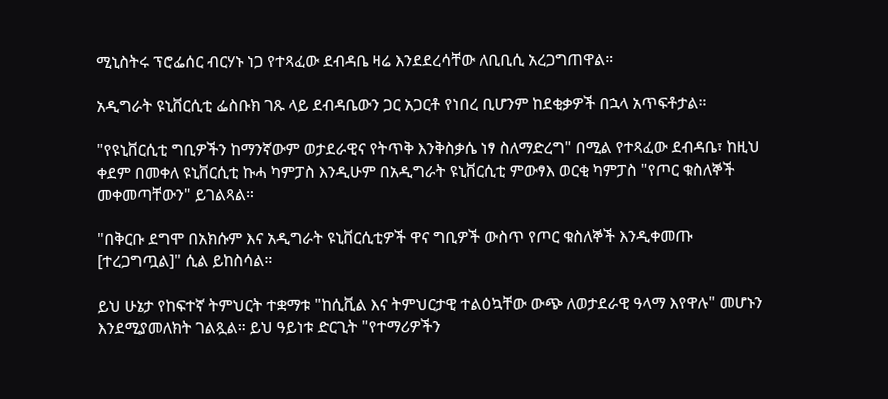ሚኒስትሩ ፕሮፌሰር ብርሃኑ ነጋ የተጻፈው ደብዳቤ ዛሬ እንደደረሳቸው ለቢቢሲ አረጋግጠዋል።

አዲግራት ዩኒቨርሲቲ ፌስቡክ ገጹ ላይ ደብዳቤውን ጋር አጋርቶ የነበረ ቢሆንም ከደቂቃዎች በኋላ አጥፍቶታል።

"የዩኒቨርሲቲ ግቢዎችን ከማንኛውም ወታደራዊና የትጥቅ እንቅስቃሴ ነፃ ስለማድረግ" በሚል የተጻፈው ደብዳቤ፣ ከዚህ ቀደም በመቀለ ዩኒቨርሲቲ ኩሓ ካምፓስ እንዲሁም በአዲግራት ዩኒቨርሲቲ ምውፃእ ወርቂ ካምፓስ "የጦር ቁስለኞች መቀመጣቸውን" ይገልጻል።

"በቅርቡ ደግሞ በአክሱም እና አዲግራት ዩኒቨርሲቲዎች ዋና ግቢዎች ውስጥ የጦር ቁስለኞች እንዲቀመጡ [ተረጋግጧል]" ሲል ይከስሳል።

ይህ ሁኔታ የከፍተኛ ትምህርት ተቋማቱ "ከሲቪል እና ትምህርታዊ ተልዕኳቸው ውጭ ለወታደራዊ ዓላማ እየዋሉ" መሆኑን እንደሚያመለክት ገልጿል። ይህ ዓይነቱ ድርጊት "የተማሪዎችን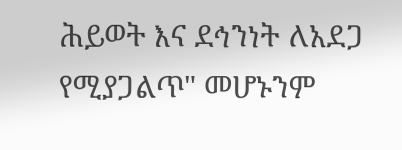ሕይወት እና ደኅንነት ለአደጋ የሚያጋልጥ" መሆኑንም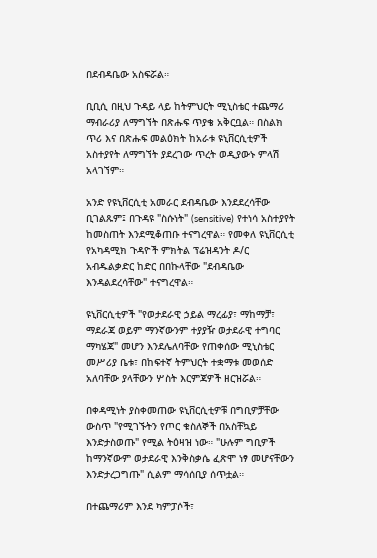በደብዳቤው አስፍሯል።

ቢቢሲ በዚህ ጉዳይ ላይ ከትምህርት ሚኒስቴር ተጨማሪ ማብራሪያ ለማግኘት በጽሑፍ ጥያቄ አቅርቧል። በስልክ ጥሪ እና በጽሑፍ መልዕክት ከአራቱ ዩኒቨርሲቲዎች አስተያየት ለማግኘት ያደረገው ጥረት ወዲያውኑ ምላሽ አላገኘም።

አንድ የዩኒቨርሲቲ አመራር ደብዳቤው እንደደረሳቸው ቢገልጹም፤ በጉዳዩ "ስሱነት" (sensitive) የተነሳ አስተያየት ከመስጠት እንደሚቆጠቡ ተናግረዋል። የመቀለ ዩኒቨርሲቲ የአካዳሚክ ጉዳዮች ምክትል ፕሬዝዳንት ዶ/ር አብዱልቃድር ከድር በበኩላቸው "ደብዳቤው እንዳልደረሳቸው" ተናግረዋል።

ዩኒቨርሲቲዎች "የወታደራዊ ኃይል ማረፊያ፣ ማከማቻ፣ ማደራጃ ወይም ማንኛውንም ተያያዥ ወታደራዊ ተግባር ማካሄጃ" መሆን እንደሌለባቸው የጠቀሰው ሚኒስቴር መሥሪያ ቤቱ፣ በከፍተኛ ትምህርት ተቋማቱ መወሰድ አለባቸው ያላቸውን ሦስት እርምጃዎች ዘርዝሯል።

በቀዳሚነት ያስቀመጠው ዩኒቨርሲቲዎቹ በግቢዎቻቸው ውስጥ "የሚገኙትን የጦር ቁስለኞች በአስቸኳይ እንድታስወጡ" የሚል ትዕዛዝ ነው። "ሁሉም ግቢዎች ከማንኛውም ወታደራዊ እንቅስቃሴ ፈጽሞ ነፃ መሆናቸውን እንድታረጋግጡ" ሲልም ማሳሰቢያ ሰጥቷል።

በተጨማሪም እንደ ካምፓሶች፣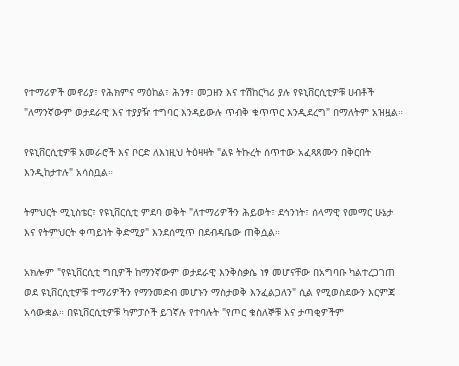የተማሪዎች መኖሪያ፣ የሕክምና ማዕከል፣ ሕንፃ፣ መጋዘን እና ተሽከርካሪ ያሉ የዩኒቨርሲቲዎቹ ሀብቶች "ለማንኛውም ወታደራዊ እና ተያያዥ ተግባር እንዳይውሉ ጥብቅ ቁጥጥር እንዲደረግ" በማለትም አዝዟል።

የዩኒቨርሲቲዎቹ አመራሮች እና ቦርድ ለእነዚህ ትዕዛዛት "ልዩ ትኩረት ሰጥተው አፈጻጸሙን በቅርበት እንዲከታተሉ" አሳስቧል።

ትምህርት ሚኒስቴር፣ የዩኒቨርሲቲ ምደባ ወቅት "ለተማሪዎችን ሕይወት፣ ደኅንነት፣ ሰላማዊ የመማር ሁኔታ እና የትምህርት ቀጣይነት ቅድሚያ" እንደሰሚጥ በደብዳቤው ጠቅሷል።

አክሎም "የዩኒቨርሲቲ ግቢዎች ከማንኛውም ወታደራዊ እንቅስቃሴ ነፃ መሆናቸው በአግባቡ ካልተረጋገጠ ወደ ዩኒቨርሲቲዎቹ ተማሪዎችን የማንመድብ መሆኑን ማስታወቅ እንፈልጋለን" ሲል የሚወስደውን እርምጃ አሳውቋል። በዩኒቨርሲቲዎቹ ካምፓሶች ይገኛሉ የተባሉት "የጦር ቁስለኞቹ እና ታጣቂዎችም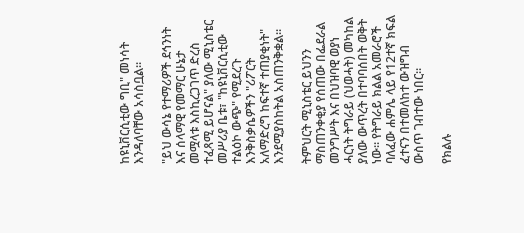ከዩኒቨርሲቲው ግቢ" መነሳት እንዳለባቸው አሳስቧል።

"ይህ ውሳኔ የተማሪዎች ደኅንነት እና ሰላማዊ የመማር ሁኔታ መሟላቱ እስኪረጋገጥ ድረስ ተፈጻሚ ይሆናል" ያለው ሚኒስቴር መሥሪያ ቤቱ፣ "ከዩኒቨርሲቲው ተልዕኮ ውጭ" የሚደረጉ እንቅስቃሴዎችን "ሪፖርት አለማድረግ ከፍተኛ ተጠያቂነት" እንደሚያስከትል አስጠንቅቋል።

ትምህርት ሚኒስቴር ይህንን ማስጠንቀቂያ የሰጠው በፌደራል መንግሥት እና በህዝባዊ ወያነ ሓርነት ትግራይ (ህወሓት) መካከል ያለው ውጥረት በተባባሰበት ወቅት ነው። የትግራይ ክልል አመራሮች ባለፈው ሐምሌ ላይ የ12ተኛ ክፍል ፈተናን በተመለከተ ውዝግብ ውስጥ ገብተው ነበር።

የክልሉ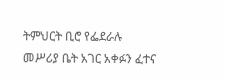ትምህርት ቢሮ የፌደራሉ መሥሪያ ቤት አገር አቀፉን ፈተና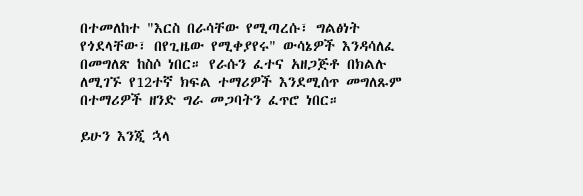በተመለከተ "እርስ በራሳቸው የሚጣረሱ፣ ግልፅነት የጎደላቸው፣ በየጊዜው የሚቀያየሩ" ውሳኔዎች እንዳሳለፈ በመግለጽ ከስሶ ነበር። የራሱን ፈተና አዘጋጅቶ በክልሉ ለሚገኙ የ12ተኛ ክፍል ተማሪዎች እንደሚሰጥ መግለጹም በተማሪዎች ዘንድ ግራ መጋባትን ፈጥሮ ነበር።

ይሁን እንጂ ኋላ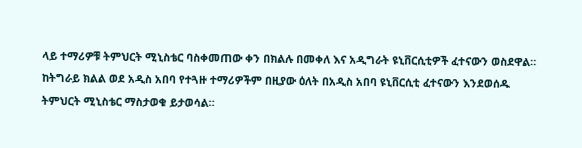ላይ ተማሪዎቹ ትምህርት ሚኒስቴር ባስቀመጠው ቀን በክልሉ በመቀለ እና አዲግራት ዩኒቨርሲቲዎች ፈተናውን ወስደዋል። ከትግራይ ክልል ወደ አዲስ አበባ የተጓዙ ተማሪዎችም በዚያው ዕለት በአዲስ አበባ ዩኒቨርሲቲ ፈተናውን እንደወሰዱ ትምህርት ሚኒስቴር ማስታወቁ ይታወሳል።